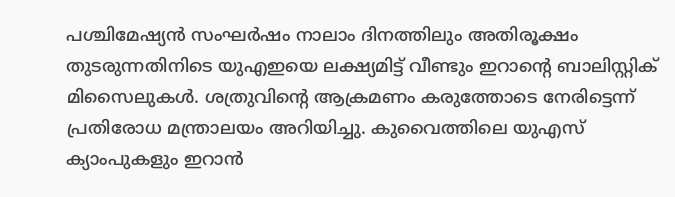പശ്ചിമേഷ്യന്‍ സംഘര്‍ഷം നാലാം ദിനത്തിലും അതിരൂക്ഷം തുടരുന്നതിനിടെ യുഎഇയെ ലക്ഷ്യമിട്ട് വീണ്ടും ഇറാന്റെ ബാലിസ്റ്റിക് മിസൈലുകള്‍. ശത്രുവിന്റെ ആക്രമണം കരുത്തോടെ നേരിട്ടെന്ന് പ്രതിരോധ മന്ത്രാലയം അറിയിച്ചു. കുവൈത്തിലെ യുഎസ് ക്യാംപുകളും ഇറാന്‍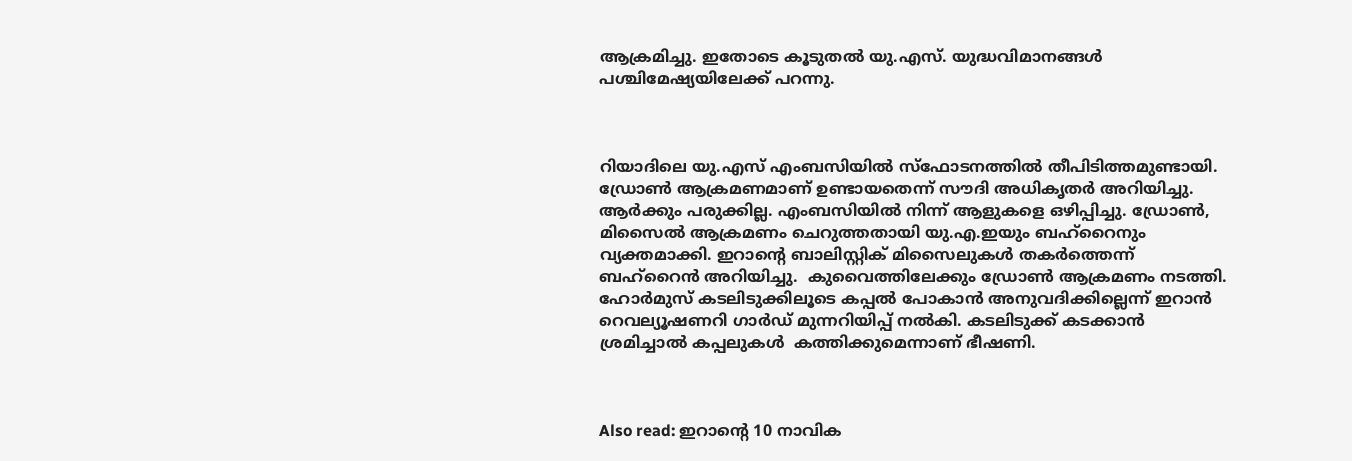ആക്രമിച്ചു. ഇതോടെ കൂടുതല്‍ യു.എസ്. യുദ്ധവിമാനങ്ങള്‍ പശ്ചിമേഷ്യയിലേക്ക് പറന്നു.



റിയാദിലെ യു.എസ് എംബസിയില്‍ സ്ഫോടനത്തില്‍ തീപിടിത്തമുണ്ടായി. ഡ്രോണ്‍ ആക്രമണമാണ് ഉണ്ടായതെന്ന് സൗദി അധികൃതര്‍ അറിയിച്ചു.  ആര്‍ക്കും പരുക്കില്ല. എംബസിയില്‍ നിന്ന് ആളുകളെ ഒഴിപ്പിച്ചു. ഡ്രോണ്‍, മിസൈല്‍ ആക്രമണം ചെറുത്തതായി യു.എ.ഇയും ബഹ്റൈനും  വ്യക്തമാക്കി. ഇറാന്റെ ബാലിസ്റ്റിക് മിസൈലുകള്‍ തകര്‍ത്തെന്ന് ബഹ്റൈന്‍ അറിയിച്ചു.  കുവൈത്തിലേക്കും ഡ്രോണ്‍ ആക്രമണം നടത്തി. ഹോര്‍മുസ് കടലിടുക്കിലൂടെ കപ്പല്‍ പോകാന്‍ അനുവദിക്കില്ലെന്ന് ഇറാന്‍ റെവല്യൂഷണറി ഗാര്‍ഡ് മുന്നറിയിപ്പ് നല്‍കി. കടലിടുക്ക് കടക്കാന്‍ ശ്രമിച്ചാല്‍ കപ്പലുകള്‍  കത്തിക്കുമെന്നാണ് ഭീഷണി.



Also read: ഇറാന്റെ 10 നാവിക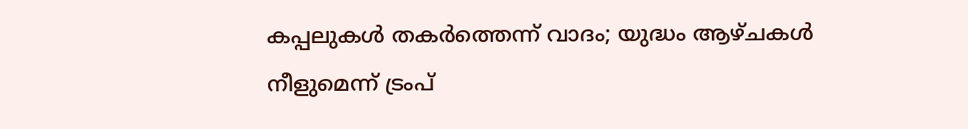കപ്പലുകള്‍ തകര്‍ത്തെന്ന് വാദം; യുദ്ധം ആഴ്ചകള്‍ നീളുമെന്ന് ട്രംപ്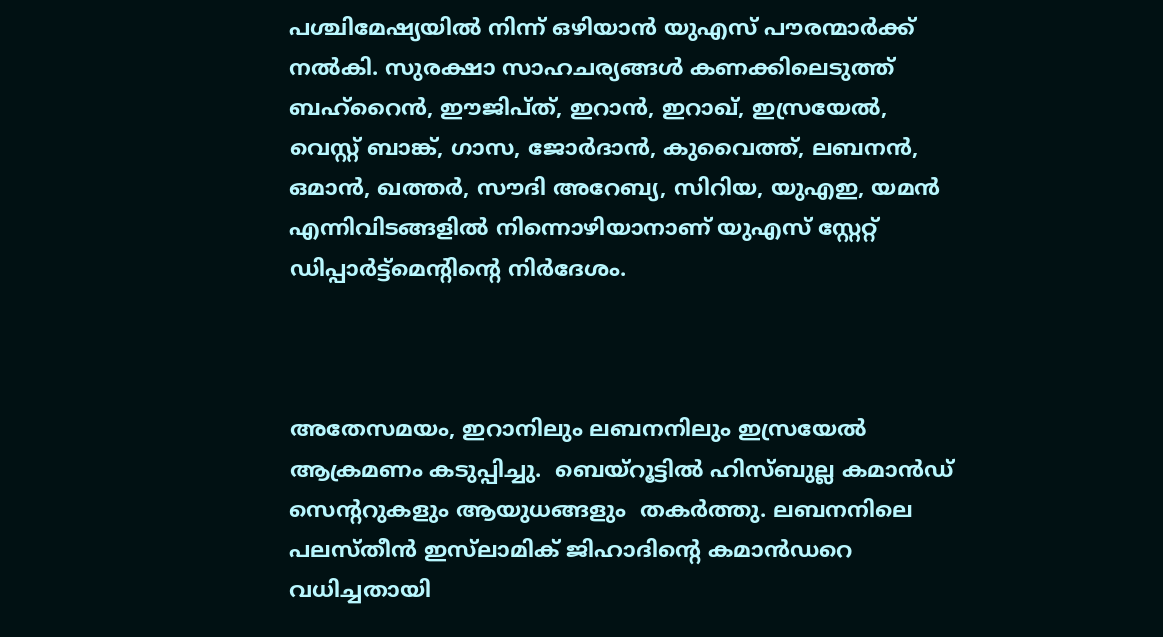പശ്ചിമേഷ്യയില്‍ നിന്ന് ഒഴിയാന്‍ യുഎസ് പൗരന്മാര്‍ക്ക് നല്‍കി. സുരക്ഷാ സാഹചര്യങ്ങള്‍ കണക്കിലെടുത്ത് ബഹ്റൈന്‍, ഈജിപ്ത്, ഇറാന്‍, ഇറാഖ്, ഇസ്രയേല്‍, വെസ്റ്റ് ബാങ്ക്, ഗാസ, ജോര്‍ദാന്‍, കുവൈത്ത്, ലബനന്‍, ഒമാന്‍, ഖത്തര്‍, സൗദി അറേബ്യ, സിറിയ, യുഎഇ, യമന്‍ എന്നിവിടങ്ങളില്‍ നിന്നൊഴിയാനാണ് യുഎസ് സ്റ്റേറ്റ് ഡിപ്പാര്‍ട്ട്മെന്റിന്റെ നിര്‍ദേശം.



അതേസമയം, ഇറാനിലും ലബനനിലും ഇസ്രയേല്‍ ആക്രമണം കടുപ്പിച്ചു.  ബെയ്റൂട്ടില്‍ ഹിസ്ബുല്ല കമാന്‍ഡ് സെന്ററുകളും ആയുധങ്ങളും  തകര്‍ത്തു. ലബനനിലെ  പലസ്തീന്‍ ഇസ്‌ലാമിക് ജിഹാദിന്റെ കമാന്‍ഡറെ വധിച്ചതായി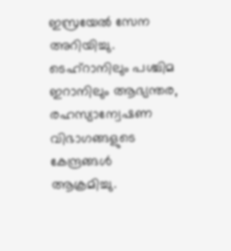ഇസ്രയേല്‍ സേന അറിയിച്ചു. ടെഹ്റാനിലും പശ്ചിമ ഇറാനിലും ആഭ്യന്തര, രഹസ്യാന്വേഷണ വിഭാഗങ്ങളുടെ കേന്ദ്രങ്ങള്‍ ആക്രമിച്ചു.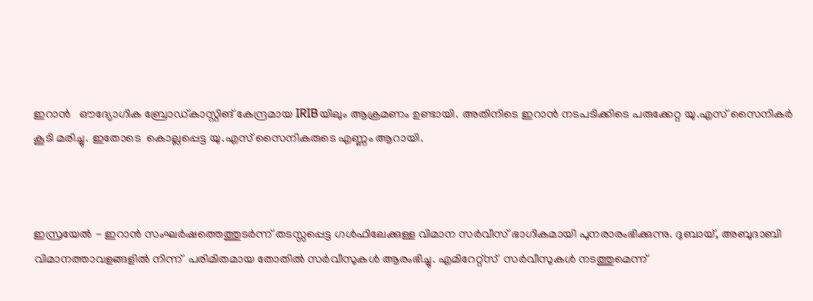ഇറാന്‍   ഔദ്യോഗിക ബ്രോഡ്കാസ്റ്റിങ് കേന്ദ്രമായ IRIBയിലും ആക്രമണം ഉണ്ടായി. അതിനിടെ ഇറാന്‍ നടപടിക്കിടെ പരുക്കേറ്റ യു.എസ് സൈനികര്‍ കൂടി മരിച്ചു. ഇതോടെ  കൊല്ലപ്പെട്ട യു.എസ് സൈനികരുടെ എണ്ണം ആറായി.



ഇസ്രയേൽ - ഇറാൻ സംഘർഷത്തെത്തുടർന്ന് തടസ്സപ്പെട്ട ഗൾഫിലേക്കുള്ള വിമാന സർവീസ് ഭാഗികമായി പുനരാരംഭിക്കുന്നു. ദുബായ്, അബുദാബി വിമാനത്താവളങ്ങളിൽ നിന്ന്  പരിമിതമായ തോതിൽ സർവീസുകൾ ആരംഭിച്ചു. എമിറേറ്റ്‌സ്  സർവീസുകൾ നടത്തുമെന്ന്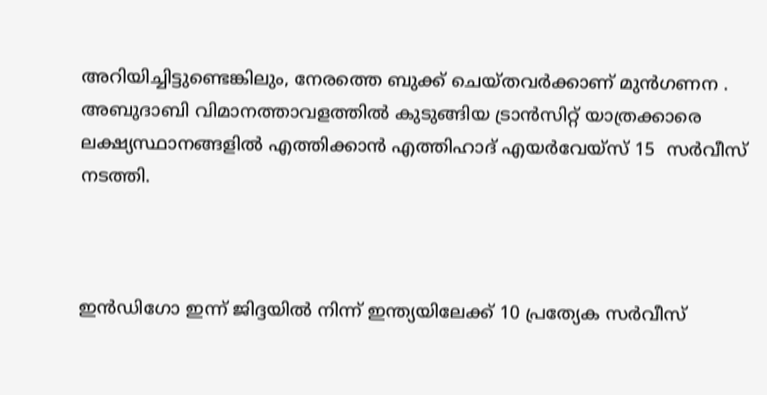അറിയിച്ചിട്ടുണ്ടെങ്കിലും, നേരത്തെ ബുക്ക് ചെയ്തവർക്കാണ് മുൻഗണന . അബുദാബി വിമാനത്താവളത്തിൽ കുടുങ്ങിയ ട്രാൻസിറ്റ് യാത്രക്കാരെ ലക്ഷ്യസ്ഥാനങ്ങളിൽ എത്തിക്കാൻ എത്തിഹാദ് എയർവേയ്‌സ് 15  സർവീസ് നടത്തി.



ഇൻഡിഗോ ഇന്ന് ജിദ്ദയിൽ നിന്ന് ഇന്ത്യയിലേക്ക് 10 പ്രത്യേക സർവീസ്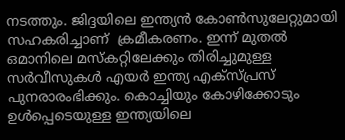നടത്തും. ജിദ്ദയിലെ ഇന്ത്യൻ കോൺസുലേറ്റുമായി സഹകരിച്ചാണ്  ക്രമീകരണം. ഇന്ന് മുതൽ ഒമാനിലെ മസ്കറ്റിലേക്കും തിരിച്ചുമുള്ള സർവീസുകൾ എയർ ഇന്ത്യ എക്സ്പ്രസ് പുനരാരംഭിക്കും. കൊച്ചിയും കോഴിക്കോടും  ഉൾപ്പെടെയുള്ള ഇന്ത്യയിലെ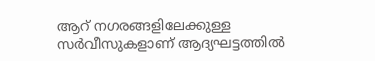ആറ് നഗരങ്ങളിലേക്കുള്ള സർവീസുകളാണ് ആദ്യഘട്ടത്തിൽ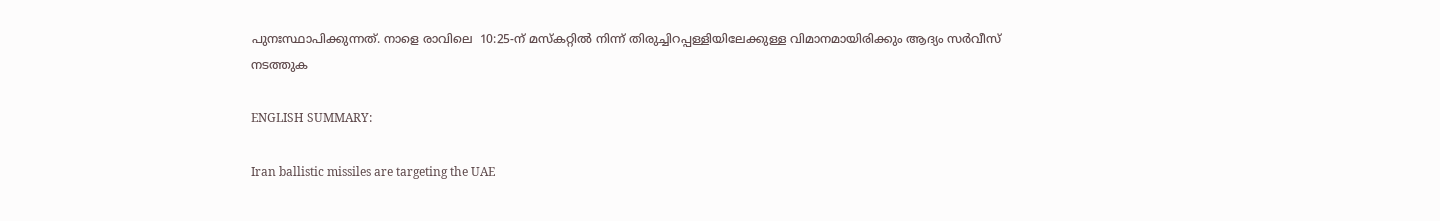പുനഃസ്ഥാപിക്കുന്നത്. നാളെ രാവിലെ  10:25-ന് മസ്കറ്റിൽ നിന്ന് തിരുച്ചിറപ്പള്ളിയിലേക്കുള്ള വിമാനമായിരിക്കും ആദ്യം സർവീസ് നടത്തുക

ENGLISH SUMMARY:

Iran ballistic missiles are targeting the UAE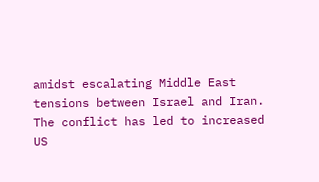amidst escalating Middle East tensions between Israel and Iran. The conflict has led to increased US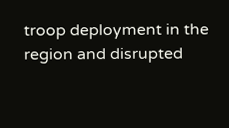troop deployment in the region and disrupted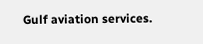Gulf aviation services.